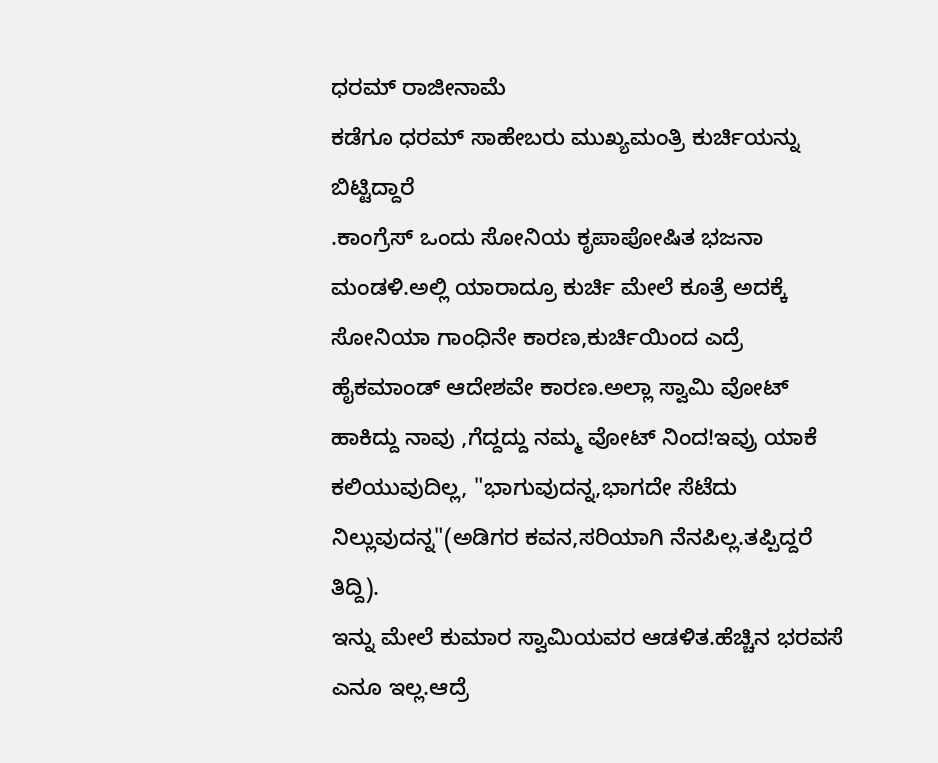ಧರಮ್ ರಾಜೀನಾಮೆ
ಕಡೆಗೂ ಧರಮ್ ಸಾಹೇಬರು ಮುಖ್ಯಮಂತ್ರಿ ಕುರ್ಚಿಯನ್ನು ಬಿಟ್ಟಿದ್ದಾರೆ
.ಕಾಂಗ್ರೆಸ್ ಒಂದು ಸೋನಿಯ ಕೃಪಾಪೋಷಿತ ಭಜನಾ ಮಂಡಳಿ.ಅಲ್ಲಿ ಯಾರಾದ್ರೂ ಕುರ್ಚಿ ಮೇಲೆ ಕೂತ್ರೆ ಅದಕ್ಕೆ ಸೋನಿಯಾ ಗಾಂಧಿನೇ ಕಾರಣ,ಕುರ್ಚಿಯಿಂದ ಎದ್ರೆ ಹೈಕಮಾಂಡ್ ಆದೇಶವೇ ಕಾರಣ.ಅಲ್ಲಾ ಸ್ವಾಮಿ ವೋಟ್ ಹಾಕಿದ್ದು ನಾವು ,ಗೆದ್ದದ್ದು ನಮ್ಮ ವೋಟ್ ನಿಂದ!ಇವ್ರು ಯಾಕೆ ಕಲಿಯುವುದಿಲ್ಲ, "ಭಾಗುವುದನ್ನ,ಭಾಗದೇ ಸೆಟೆದು ನಿಲ್ಲುವುದನ್ನ"(ಅಡಿಗರ ಕವನ,ಸರಿಯಾಗಿ ನೆನಪಿಲ್ಲ.ತಪ್ಪಿದ್ದರೆ ತಿದ್ದಿ).
ಇನ್ನು ಮೇಲೆ ಕುಮಾರ ಸ್ವಾಮಿಯವರ ಆಡಳಿತ.ಹೆಚ್ಚಿನ ಭರವಸೆ ಎನೂ ಇಲ್ಲ.ಆದ್ರೆ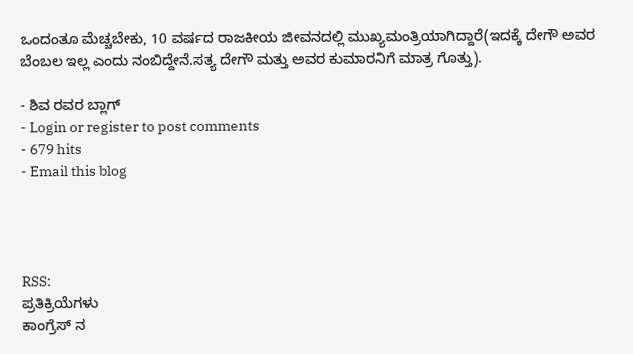ಒಂದಂತೂ ಮೆಚ್ಚಬೇಕು, 10 ವರ್ಷದ ರಾಜಕೀಯ ಜೀವನದಲ್ಲಿ ಮುಖ್ಯಮಂತ್ರಿಯಾಗಿದ್ದಾರೆ(ಇದಕ್ಕೆ ದೇಗೌ ಅವರ ಬೆಂಬಲ ಇಲ್ಲ ಎಂದು ನಂಬಿದ್ದೇನೆ.ಸತ್ಯ ದೇಗೌ ಮತ್ತು ಅವರ ಕುಮಾರನಿಗೆ ಮಾತ್ರ ಗೊತ್ತು).

- ಶಿವ ರವರ ಬ್ಲಾಗ್
- Login or register to post comments
- 679 hits
- Email this blog




RSS:
ಪ್ರತಿಕ್ರಿಯೆಗಳು
ಕಾಂಗ್ರೆಸ್ ನ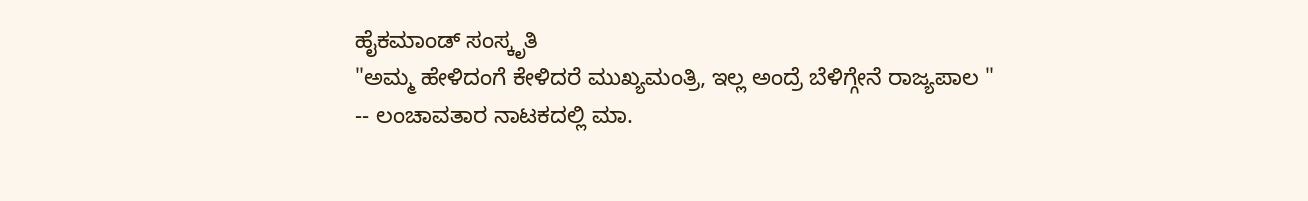ಹೈಕಮಾಂಡ್ ಸಂಸ್ಕೃತಿ
"ಅಮ್ಮ ಹೇಳಿದಂಗೆ ಕೇಳಿದರೆ ಮುಖ್ಯಮಂತ್ರಿ, ಇಲ್ಲ ಅಂದ್ರೆ ಬೆಳಿಗ್ಗೇನೆ ರಾಜ್ಯಪಾಲ "
-- ಲಂಚಾವತಾರ ನಾಟಕದಲ್ಲಿ ಮಾ.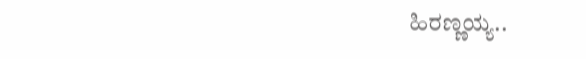ಹಿರಣ್ಣಯ್ಯ..